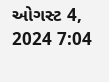ઓગસ્ટ 4, 2024 7:04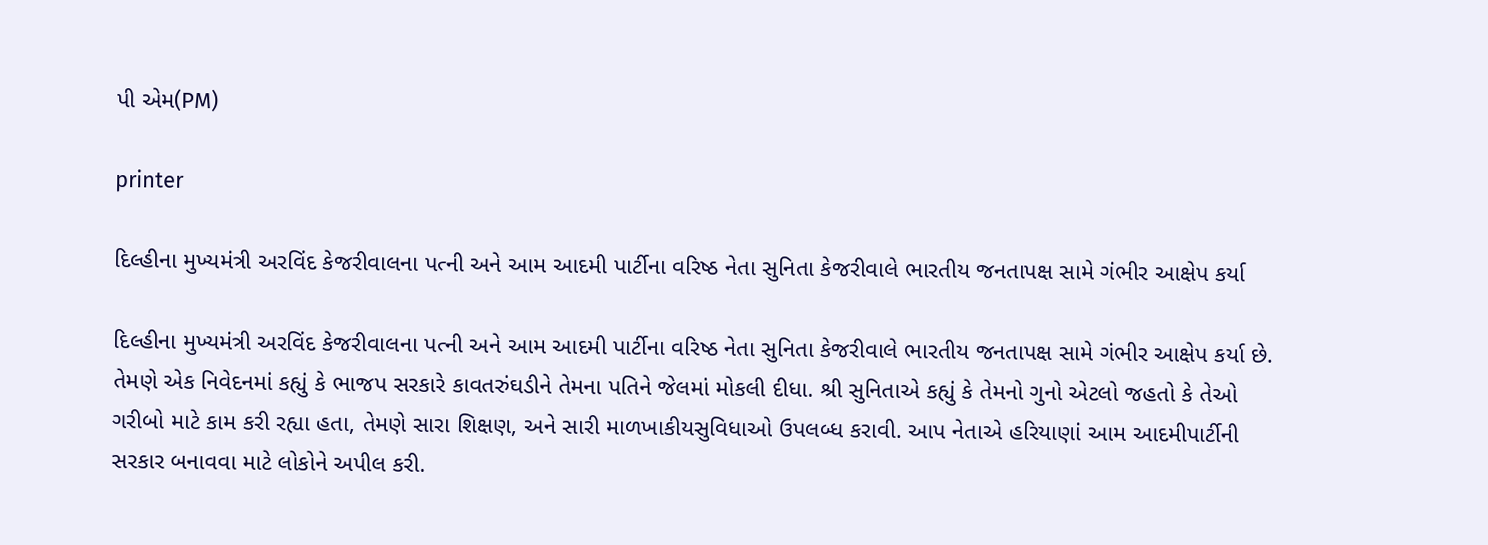પી એમ(PM)

printer

દિલ્હીના મુખ્યમંત્રી અરવિંદ કેજરીવાલના પત્ની અને આમ આદમી પાર્ટીના વરિષ્ઠ નેતા સુનિતા કેજરીવાલે ભારતીય જનતાપક્ષ સામે ગંભીર આક્ષેપ કર્યા

દિલ્હીના મુખ્યમંત્રી અરવિંદ કેજરીવાલના પત્ની અને આમ આદમી પાર્ટીના વરિષ્ઠ નેતા સુનિતા કેજરીવાલે ભારતીય જનતાપક્ષ સામે ગંભીર આક્ષેપ કર્યા છે. તેમણે એક નિવેદનમાં કહ્યું કે ભાજપ સરકારે કાવતરુંઘડીને તેમના પતિને જેલમાં મોકલી દીધા. શ્રી સુનિતાએ કહ્યું કે તેમનો ગુનો એટલો જહતો કે તેઓ ગરીબો માટે કામ કરી રહ્યા હતા, તેમણે સારા શિક્ષણ, અને સારી માળખાકીયસુવિધાઓ ઉપલબ્ધ કરાવી. આપ નેતાએ હરિયાણાં આમ આદમીપાર્ટીની સરકાર બનાવવા માટે લોકોને અપીલ કરી.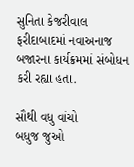સુનિતા કેજરીવાલ ફરીદાબાદમાં નવાઅનાજ બજારના કાર્યક્રમમાં સંબોધન કરી રહ્યા હતા.

સૌથી વધુ વાંચો
બધુજ જુઓ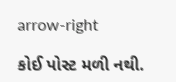arrow-right

કોઈ પોસ્ટ મળી નથી.